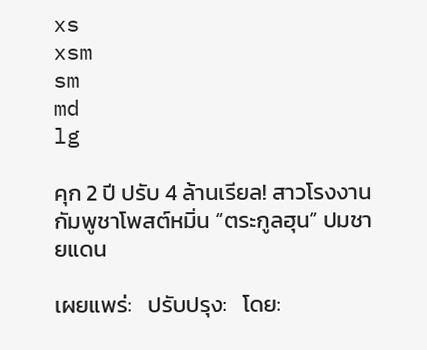xs
xsm
sm
md
lg

คุก 2 ปี ปรับ 4 ล้านเรียล! สาวโรงงานกัมพูชาโพสต์หมิ่น “ตระกูลฮุน” ปมชายแดน

เผยแพร่:   ปรับปรุง:   โดย: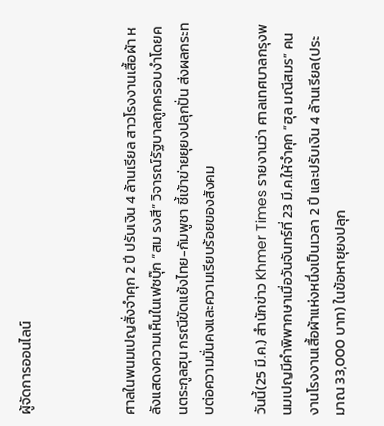ผู้จัดการออนไลน์



ศาลในพนมเปญสั่งจำคุก 2 ปี ปรับเงิน 4 ล้านเรียล สาวโรงงานเสื้อผ้า หลังแสดงความเห็นในเฟซบุ๊ก “สม รงสี” วิจารณ์รัฐบาลถูกครอบงำโดยคนตระกูลฮุน กรณีขัดแย้งไทย-กัมพูชา ชี้เข้าข่ายยุยงปลุกปั่น ส่งผลกระทบต่อความมั่นคงและความเรียบร้อยของสังคม

วันนี้(25 มี.ค.) สำนักข่าว Khmer Times รายงานว่า ศาลเทศบาลกรุงพนมเปญมีคำพิพากษาเมื่อวันจันทร์ที่ 23 มี.ค.ให้จำคุก “ฮุล มณีสมร” คนงานโรงงานเสื้อผ้าแห่งหนึ่งเป็นเวลา 2 ปี และปรับเงิน 4 ล้านเรียล(ประมาณ 33,000 บาท) ในข้อหายุยงปลุก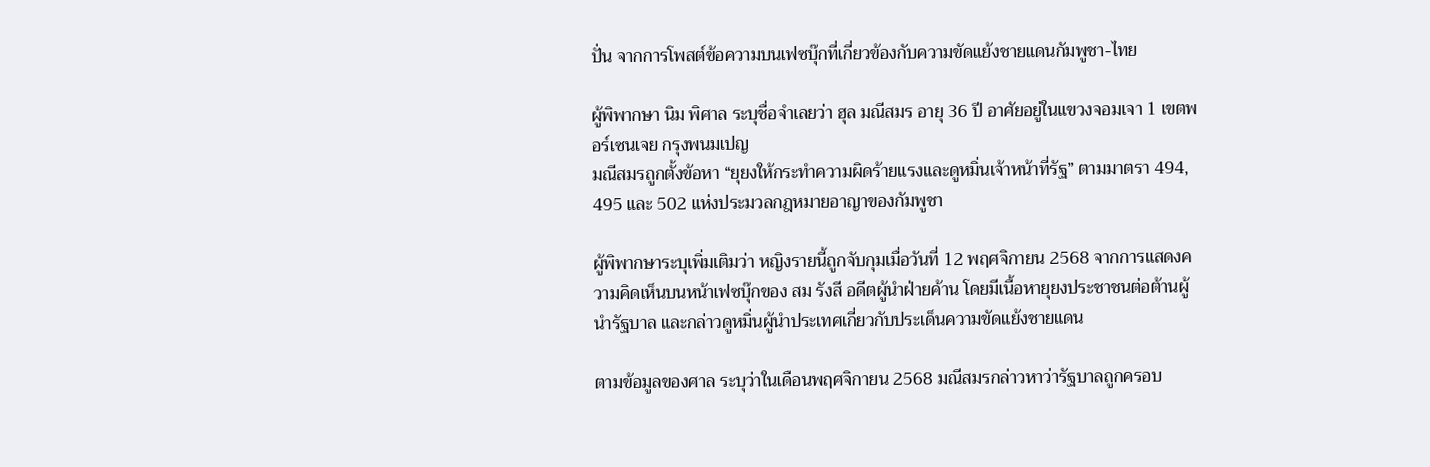ปั่น จากการโพสต์ข้อความบนเฟซบุ๊กที่เกี่ยวข้องกับความขัดแย้งชายแดนกัมพูชา-ไทย

ผู้พิพากษา นิม พิศาล ระบุชื่อจำเลยว่า ฮุล มณีสมร อายุ 36 ปี อาศัยอยู่ในแขวงจอมเจา 1 เขตพอร์เซนเจย กรุงพนมเปญ
มณีสมรถูกตั้งข้อหา “ยุยงให้กระทำความผิดร้ายแรงและดูหมิ่นเจ้าหน้าที่รัฐ” ตามมาตรา 494, 495 และ 502 แห่งประมวลกฎหมายอาญาของกัมพูชา

ผู้พิพากษาระบุเพิ่มเติมว่า หญิงรายนี้ถูกจับกุมเมื่อวันที่ 12 พฤศจิกายน 2568 จากการแสดงความคิดเห็นบนหน้าเฟซบุ๊กของ สม รังสี อดีตผู้นำฝ่ายค้าน โดยมีเนื้อหายุยงประชาชนต่อต้านผู้นำรัฐบาล และกล่าวดูหมิ่นผู้นำประเทศเกี่ยวกับประเด็นความขัดแย้งชายแดน

ตามข้อมูลของศาล ระบุว่าในเดือนพฤศจิกายน 2568 มณีสมรกล่าวหาว่ารัฐบาลถูกครอบ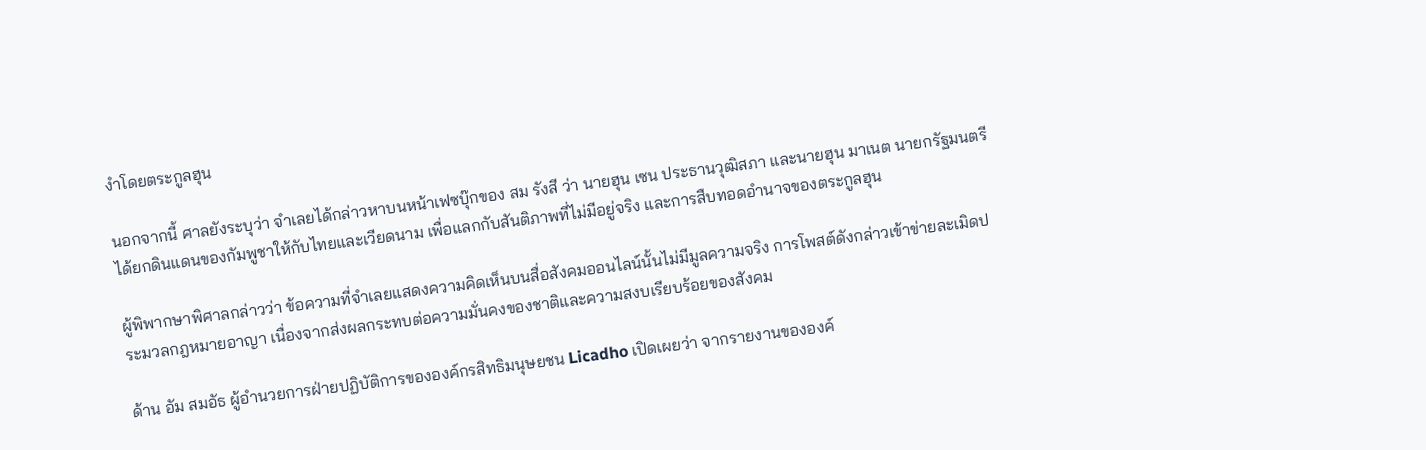งำโดยตระกูลฮุน

นอกจากนี้ ศาลยังระบุว่า จำเลยได้กล่าวหาบนหน้าเฟซบุ๊กของ สม รังสี ว่า นายฮุน เซน ประธานวุฒิสภา และนายฮุน มาเนต นายกรัฐมนตรี ได้ยกดินแดนของกัมพูชาให้กับไทยและเวียดนาม เพื่อแลกกับสันติภาพที่ไม่มีอยู่จริง และการสืบทอดอำนาจของตระกูลฮุน

ผู้พิพากษาพิศาลกล่าวว่า ข้อความที่จำเลยแสดงความคิดเห็นบนสื่อสังคมออนไลน์นั้นไม่มีมูลความจริง การโพสต์ดังกล่าวเข้าข่ายละเมิดประมวลกฎหมายอาญา เนื่องจากส่งผลกระทบต่อความมั่นคงของชาติและความสงบเรียบร้อยของสังคม

ด้าน อัม สมอัธ ผู้อำนวยการฝ่ายปฏิบัติการขององค์กรสิทธิมนุษยชน Licadho เปิดเผยว่า จากรายงานขององค์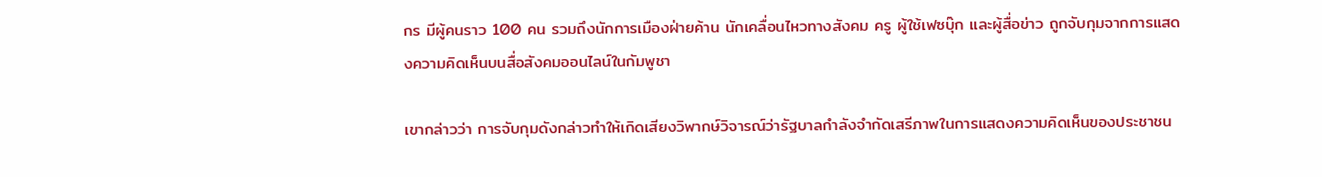กร มีผู้คนราว 100 คน รวมถึงนักการเมืองฝ่ายค้าน นักเคลื่อนไหวทางสังคม ครู ผู้ใช้เฟซบุ๊ก และผู้สื่อข่าว ถูกจับกุมจากการแสดงความคิดเห็นบนสื่อสังคมออนไลน์ในกัมพูชา

เขากล่าวว่า การจับกุมดังกล่าวทำให้เกิดเสียงวิพากษ์วิจารณ์ว่ารัฐบาลกำลังจำกัดเสรีภาพในการแสดงความคิดเห็นของประชาชน